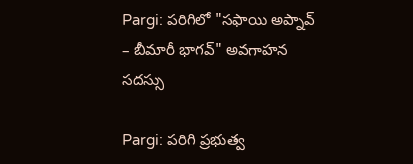Pargi: పరిగిలో "సఫాయి అప్నావ్ – బీమారీ భాగవ్" అవగాహన సదస్సు

Pargi: పరిగి ప్రభుత్వ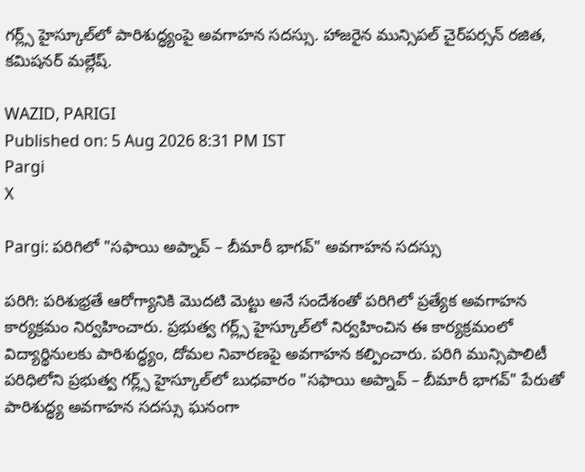గర్ల్స్ హైస్కూల్‌లో పారిశుద్ధ్యంపై అవగాహన సదస్సు. హాజరైన మున్సిపల్ చైర్‌పర్సన్ రజిత, కమిషనర్ మల్లేష్.

WAZID, PARIGI
Published on: 5 Aug 2026 8:31 PM IST
Pargi
X

Pargi: పరిగిలో "సఫాయి అప్నావ్ – బీమారీ భాగవ్" అవగాహన సదస్సు

పరిగి: పరిశుభ్రతే ఆరోగ్యానికి మొదటి మెట్టు అనే సందేశంతో పరిగిలో ప్రత్యేక అవగాహన కార్యక్రమం నిర్వహించారు. ప్రభుత్వ గర్ల్స్ హైస్కూల్‌లో నిర్వహించిన ఈ కార్యక్రమంలో విద్యార్థినులకు పారిశుద్ధ్యం, దోమల నివారణపై అవగాహన కల్పించారు. పరిగి మున్సిపాలిటీ పరిధిలోని ప్రభుత్వ గర్ల్స్ హైస్కూల్‌లో బుధవారం "సఫాయి అప్నావ్ – బీమారీ భాగవ్" పేరుతో పారిశుద్ధ్య అవగాహన సదస్సు ఘనంగా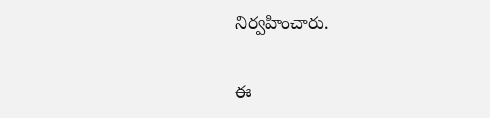నిర్వహించారు.

ఈ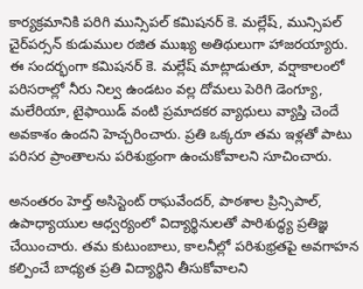కార్యక్రమానికి పరిగి మున్సిపల్ కమిషనర్ కె. మల్లేష్, మున్సిపల్ చైర్‌పర్సన్ కుడుముల రజిత ముఖ్య అతిథులుగా హాజరయ్యారు. ఈ సందర్భంగా కమిషనర్ కె. మల్లేష్ మాట్లాడుతూ, వర్షాకాలంలో పరిసరాల్లో నీరు నిల్వ ఉండటం వల్ల దోమలు పెరిగి డెంగ్యూ, మలేరియా, టైఫాయిడ్ వంటి ప్రమాదకర వ్యాధులు వ్యాప్తి చెందే అవకాశం ఉందని హెచ్చరించారు. ప్రతి ఒక్కరూ తమ ఇళ్లతో పాటు పరిసర ప్రాంతాలను పరిశుభ్రంగా ఉంచుకోవాలని సూచించారు.

అనంతరం హెల్త్ అసిస్టెంట్ రాఘవేందర్, పాఠశాల ప్రిన్సిపాల్, ఉపాధ్యాయుల ఆధ్వర్యంలో విద్యార్థినులతో పారిశుద్ధ్య ప్రతిజ్ఞ చేయించారు. తమ కుటుంబాలు, కాలనీల్లో పరిశుభ్రతపై అవగాహన కల్పించే బాధ్యత ప్రతి విద్యార్థిని తీసుకోవాలని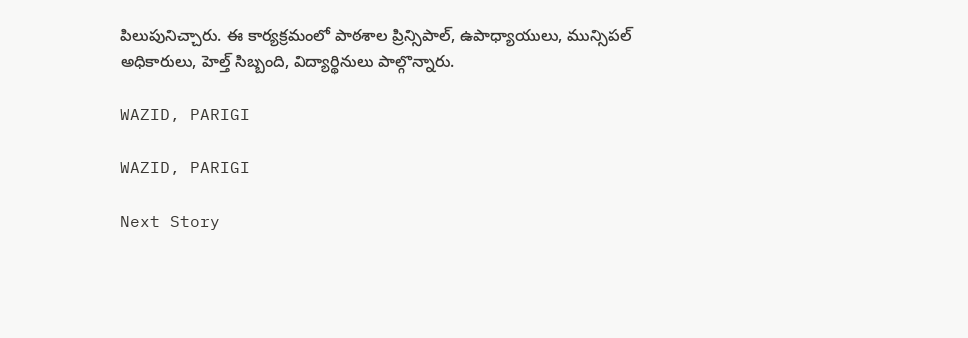పిలుపునిచ్చారు. ఈ కార్యక్రమంలో పాఠశాల ప్రిన్సిపాల్, ఉపాధ్యాయులు, మున్సిపల్ అధికారులు, హెల్త్ సిబ్బంది, విద్యార్థినులు పాల్గొన్నారు.

WAZID, PARIGI

WAZID, PARIGI

Next Story